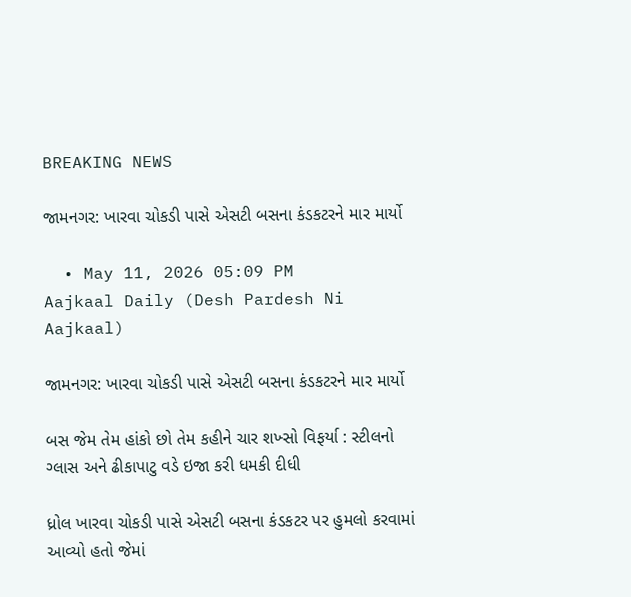BREAKING NEWS

જામનગર: ખારવા ચોકડી પાસે એસટી બસના કંડકટરને માર માર્યો

  • May 11, 2026 05:09 PM
Aajkaal Daily (Desh Pardesh Ni Aajkaal)

જામનગર: ખારવા ચોકડી પાસે એસટી બસના કંડકટરને માર માર્યો

બસ જેમ તેમ હાંકો છો તેમ કહીને ચાર શખ્સો વિફર્યા : સ્ટીલનો ગ્લાસ અને ઢીકાપાટુ વડે ઇજા કરી ધમકી દીધી

ધ્રોલ ખારવા ચોકડી પાસે એસટી બસના કંડકટર પર હુમલો કરવામાં આવ્યો હતો જેમાં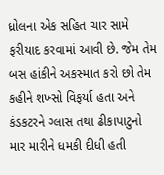ધ્રોલના એક સહિત ચાર સામે ફરીયાદ કરવામાં આવી છે. જેમ તેમ બસ હાંકીને અકસ્માત કરો છો તેમ કહીને શખ્સો વિફર્યા હતા અને કંડકટરને ગ્લાસ તથા ઢીકાપાટુનો માર મારીને ધમકી દીધી હતી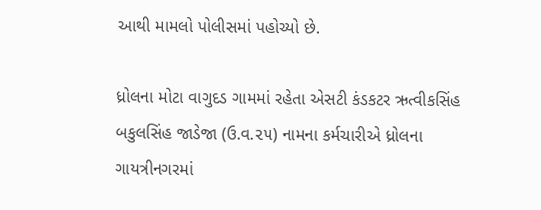આથી મામલો પોલીસમાં પહોચ્યો છે.

ધ્રોલના મોટા વાગુદડ ગામમાં રહેતા એસટી કંડકટર ઋત્વીકસિંહ બકુલસિંહ જાડેજા (ઉ.વ.૨૫) નામના કર્મચારીએ ધ્રોલના ગાયત્રીનગરમાં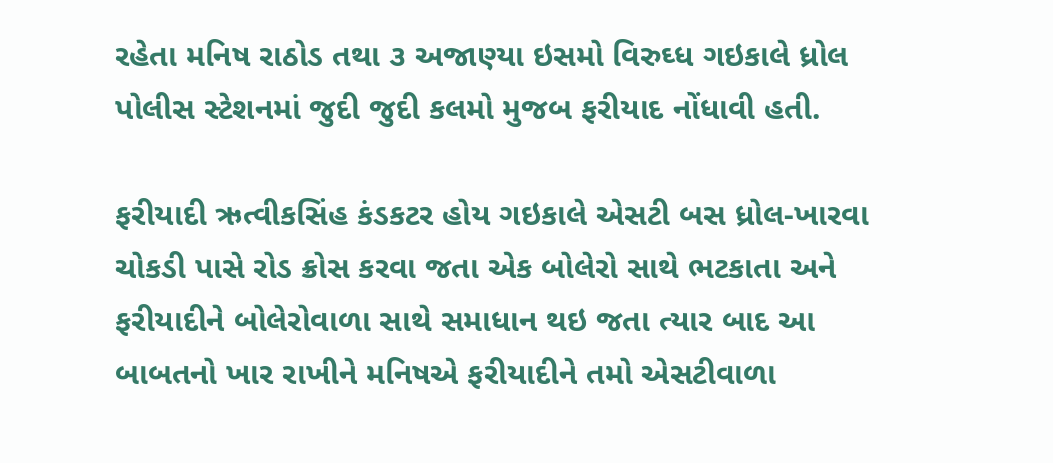રહેતા મનિષ રાઠોડ તથા ૩ અજાણ્યા ઇસમો વિરુઘ્ધ ગઇકાલે ધ્રોલ પોલીસ સ્ટેશનમાં જુદી જુદી કલમો મુજબ ફરીયાદ નોંધાવી હતી.

ફરીયાદી ઋત્વીકસિંહ કંડકટર હોય ગઇકાલે એસટી બસ ધ્રોલ-ખારવા ચોકડી પાસે રોડ ક્રોસ કરવા જતા એક બોલેરો સાથે ભટકાતા અને ફરીયાદીને બોલેરોવાળા સાથે સમાધાન થઇ જતા ત્યાર બાદ આ બાબતનો ખાર રાખીને મનિષએ ફરીયાદીને તમો એસટીવાળા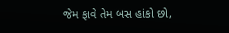જેમ ફાવે તેમ બસ હાંકો છો,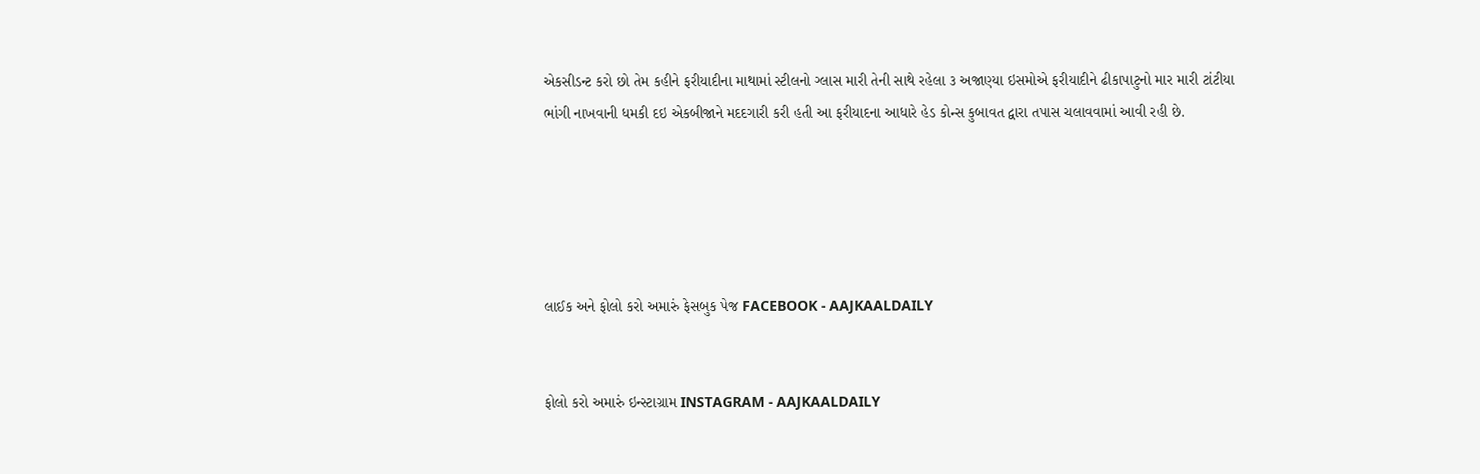એકસીડન્ટ કરો છો તેમ કહીને ફરીયાદીના માથામાં સ્ટીલનો ગ્લાસ મારી તેની સાથે રહેલા ૩ અજાણ્યા ઇસમોએ ફરીયાદીને ઢીકાપાટુનો માર મારી ટાંટીયા ભાંગી નાખવાની ધમકી દઇ એકબીજાને મદદગારી કરી હતી આ ફરીયાદના આધારે હેડ કોન્સ કુબાવત દ્વારા તપાસ ચલાવવામાં આવી રહી છે.





લાઈક અને ફોલો કરો અમારું ફેસબુક પેજ FACEBOOK - AAJKAALDAILY


ફોલો કરો અમારું ઇન્સ્ટાગ્રામ INSTAGRAM - AAJKAALDAILY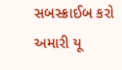સબસ્ક્રાઈબ કરો અમારી યૂ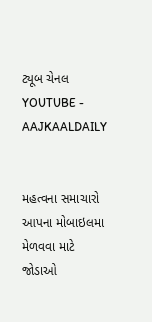ટ્યૂબ ચેનલ YOUTUBE - AAJKAALDAILY


મહત્વના સમાચારો આપના મોબાઇલમા મેળવવા માટે જોડાઓ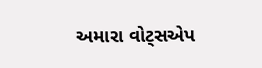અમારા વોટ્સએપ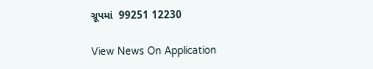ગ્રૂપમાં  99251 12230

View News On Application